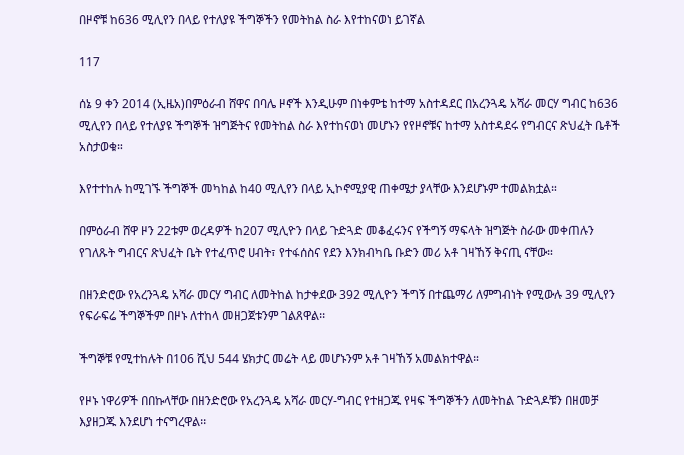በዞኖቹ ከ636 ሚሊየን በላይ የተለያዩ ችግኞችን የመትከል ስራ እየተከናወነ ይገኛል

117

ሰኔ 9 ቀን 2014 (ኢዜአ)በምዕራብ ሸዋና በባሌ ዞኖች እንዲሁም በነቀምቴ ከተማ አስተዳደር በአረንጓዴ አሻራ መርሃ ግብር ከ636 ሚሊየን በላይ የተለያዩ ችግኞች ዝግጅትና የመትከል ስራ እየተከናወነ መሆኑን የየዞኖቹና ከተማ አስተዳደሩ የግብርና ጽህፈት ቤቶች አስታወቁ።

እየተተከሉ ከሚገኙ ችግኞች መካከል ከ40 ሚሊየን በላይ ኢኮኖሚያዊ ጠቀሜታ ያላቸው እንደሆኑም ተመልክቷል።

በምዕራብ ሸዋ ዞን 22ቱም ወረዳዎች ከ207 ሚሊዮን በላይ ጉድጓድ መቆፈሩንና የችግኝ ማፍላት ዝግጅት ስራው መቀጠሉን የገለጹት ግብርና ጽህፈት ቤት የተፈጥሮ ሀብት፣ የተፋሰስና የደን እንክብካቤ ቡድን መሪ አቶ ገዛኸኝ ቅናጢ ናቸው።

በዘንድሮው የአረንጓዴ አሻራ መርሃ ግብር ለመትከል ከታቀደው 392 ሚሊዮን ችግኝ በተጨማሪ ለምግብነት የሚውሉ 39 ሚሊየን የፍራፍሬ ችግኞችም በዞኑ ለተከላ መዘጋጀቱንም ገልጸዋል፡፡

ችግኞቹ የሚተከሉት በ106 ሺህ 544 ሄክታር መሬት ላይ መሆኑንም አቶ ገዛኸኝ አመልክተዋል።

የዞኑ ነዋሪዎች በበኩላቸው በዘንድሮው የአረንጓዴ አሻራ መርሃ-ግብር የተዘጋጁ የዛፍ ችግኞችን ለመትከል ጉድጓዶቹን በዘመቻ እያዘጋጁ እንደሆነ ተናግረዋል፡፡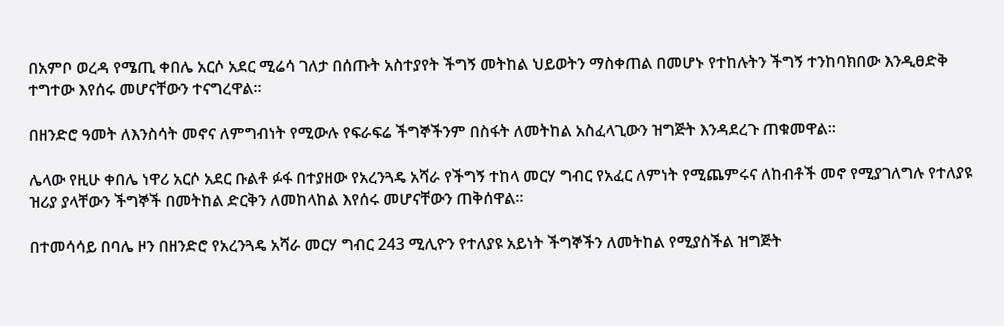በአምቦ ወረዳ የሜጢ ቀበሌ አርሶ አደር ሚሬሳ ገለታ በሰጡት አስተያየት ችግኝ መትከል ህይወትን ማስቀጠል በመሆኑ የተከሉትን ችግኝ ተንከባክበው እንዲፀድቅ ተግተው እየሰሩ መሆናቸውን ተናግረዋል፡፡

በዘንድሮ ዓመት ለእንስሳት መኖና ለምግብነት የሚውሉ የፍራፍሬ ችግኞችንም በስፋት ለመትከል አስፈላጊውን ዝግጅት እንዳደረጉ ጠቁመዋል።

ሌላው የዚሁ ቀበሌ ነዋሪ አርሶ አደር ቡልቶ ፉፋ በተያዘው የአረንጓዴ አሻራ የችግኝ ተከላ መርሃ ግብር የአፈር ለምነት የሚጨምሩና ለከብቶች መኖ የሚያገለግሉ የተለያዩ ዝሪያ ያላቸውን ችግኞች በመትከል ድርቅን ለመከላከል እየሰሩ መሆናቸውን ጠቅሰዋል።

በተመሳሳይ በባሌ ዞን በዘንድሮ የአረንጓዴ አሻራ መርሃ ግብር 243 ሚሊዮን የተለያዩ አይነት ችግኞችን ለመትከል የሚያስችል ዝግጅት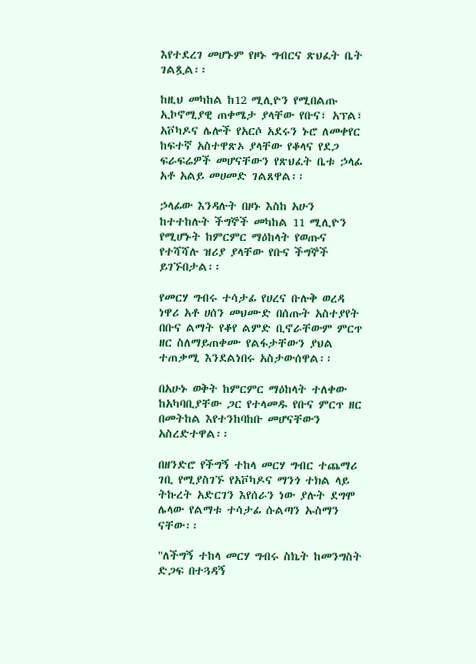እየተደረገ መሆኑም የዞኑ ግብርና ጽህፈት ቤት ገልጿል፡፡

ከዚህ መካከል ከ12 ሚሊዮን የሚበልጡ ኢኮኖሚያዊ ጠቀሜታ ያላቸው የቡና፣ አፕል፣ አቮካዶና ሌሎች የአርሶ አደሩን ኑሮ ለመቀየር ከፍተኛ አስተዋጽኦ ያላቸው የቆላና የደጋ ፍራፍሬዎች መሆናቸውን የጽህፈት ቤቱ ኃላፊ አቶ አልይ መሀመድ ገልጸዋል፡፡

ኃላፊው እንዳሉት በዞኑ እስከ አሁን ከተተከሉት ችግኞች መካከል 11 ሚሊዮን የሚሆኑት ከምርምር ማዕከላት የወጡና የተሻሻሉ ዝሪያ ያላቸው የቡና ችግኞች ይገኙበታል፡፡

የመርሃ ግብሩ ተሳታፊ የሀረና ቡሉቅ ወረዳ ነዋሪ አቶ ሀሰን መህሙድ በሰጡት አስተያየት በቡና ልማት የቆየ ልምድ ቢኖራቸውም ምርጥ ዘር ስለማይጠቀሙ የልፋታቸውን ያህል ተጠቃሚ እንደልነበሩ አስታውሰዋል፡፡

በአሁኑ ወቅት ከምርምር ማዕከላት ተለቀው ከአካባቢያቸው ጋር የተላመዱ የቡና ምርጥ ዘር በመትከል እየተንከባከቡ መሆናቸውን አስረድተዋል፡፡

በዘንድሮ የችግኝ ተከላ መርሃ ግብር ተጨማሪ ገቢ የሚያስገኙ የአቮካዶና ማንጎ ተክል ላይ ትኩረት አድርገን እየሰራን ነው ያሉት ደግሞ ሌላው የልማቱ ተሳታፊ ሱልጣን ኡስማን ናቸው፡፡

"ለችግኝ ተከላ መርሃ ግብሩ ስኬት ከመንግስት ድጋፍ በተጓዳኝ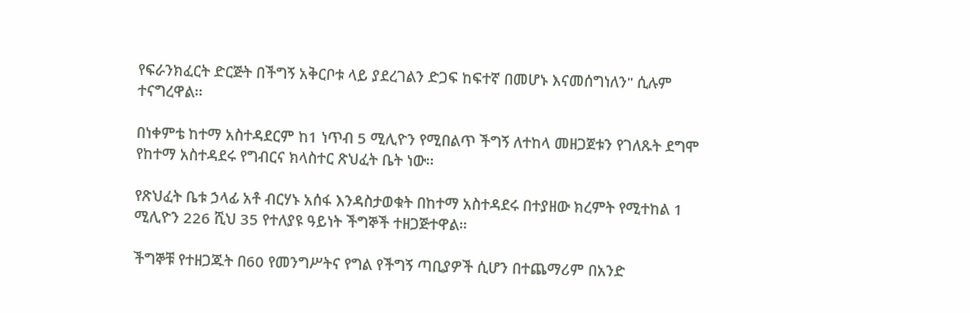የፍራንክፈርት ድርጅት በችግኝ አቅርቦቱ ላይ ያደረገልን ድጋፍ ከፍተኛ በመሆኑ እናመሰግነለን" ሲሉም ተናግረዋል፡፡

በነቀምቴ ከተማ አስተዳደርም ከ1 ነጥብ 5 ሚሊዮን የሚበልጥ ችግኝ ለተከላ መዘጋጀቱን የገለጹት ደግሞ የከተማ አስተዳደሩ የግብርና ክላስተር ጽህፈት ቤት ነው፡፡

የጽህፈት ቤቱ ኃላፊ አቶ ብርሃኑ አሰፋ እንዳስታወቁት በከተማ አስተዳደሩ በተያዘው ክረምት የሚተከል 1 ሚሊዮን 226 ሺህ 35 የተለያዩ ዓይነት ችግኞች ተዘጋጅተዋል።

ችግኞቹ የተዘጋጁት በ60 የመንግሥትና የግል የችግኝ ጣቢያዎች ሲሆን በተጨማሪም በአንድ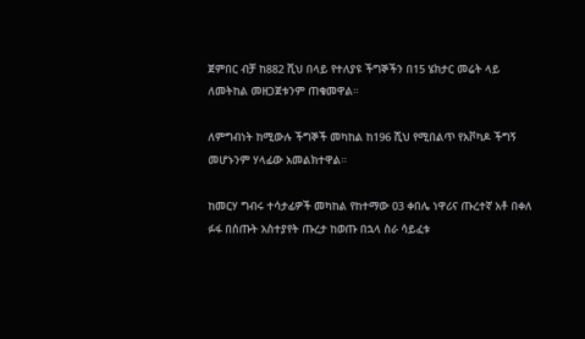ጀምበር ብቻ ከ882 ሺህ በላይ የተለያዩ ችግኞችን በ15 ሄክታር መሬት ላይ ለመትከል መዘጋጀቱንም ጠቁመዋል።

ለምግብነት ከሚውሉ ችግኞች መካከል ከ196 ሺህ የሚበልጥ የአቮካዶ ችግኝ መሆኑንም ሃላፊው አመልክተዋል።

ከመርሃ ግብሩ ተሳታፊዎች መካከል የከተማው 03 ቀበሌ ነዋሪና ጡረተኛ አቶ በቀለ ፉፋ በሰጡት አስተያየት ጡረታ ከወጡ በኋላ ስራ ሳይፈቱ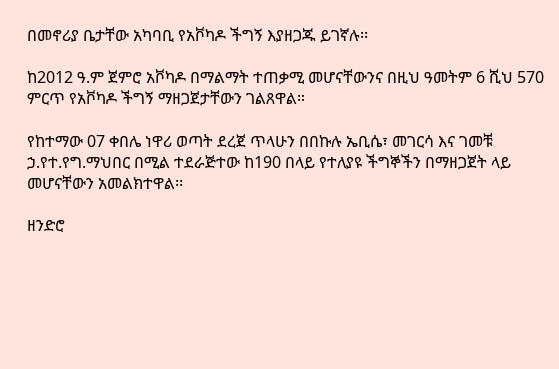በመኖሪያ ቤታቸው አካባቢ የአቮካዶ ችግኝ እያዘጋጁ ይገኛሉ፡፡

ከ2012 ዓ.ም ጀምሮ አቮካዶ በማልማት ተጠቃሚ መሆናቸውንና በዚህ ዓመትም 6 ሺህ 570 ምርጥ የአቮካዶ ችግኝ ማዘጋጀታቸውን ገልጸዋል።

የከተማው 07 ቀበሌ ነዋሪ ወጣት ደረጀ ጥላሁን በበኩሉ ኤቢሴ፣ መገርሳ እና ገመቹ ኃ.የተ.የግ.ማህበር በሚል ተደራጅተው ከ190 በላይ የተለያዩ ችግኞችን በማዘጋጀት ላይ መሆናቸውን አመልክተዋል፡፡

ዘንድሮ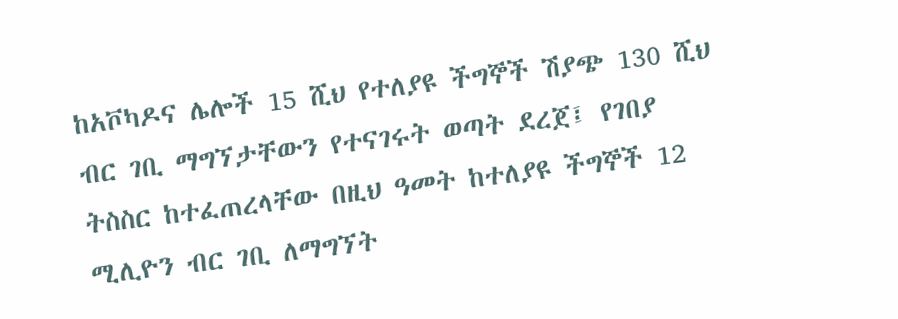ከአቮካዶና ሌሎች 15 ሺህ የተለያዩ ችግኞች ሽያጭ 130 ሺህ ብር ገቢ ማግኘታቸውን የተናገሩት ወጣት ደረጀ፤ የገበያ ትስስር ከተፈጠረላቸው በዚህ ዓመት ከተለያዩ ችግኞች 12 ሚሊዮን ብር ገቢ ለማግኘት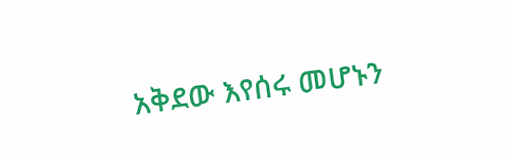አቅደው እየሰሩ መሆኑን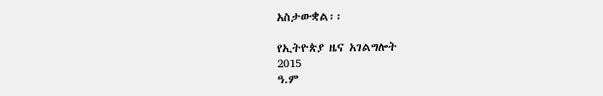አስታውቋል፡፡

የኢትዮጵያ ዜና አገልግሎት
2015
ዓ.ም